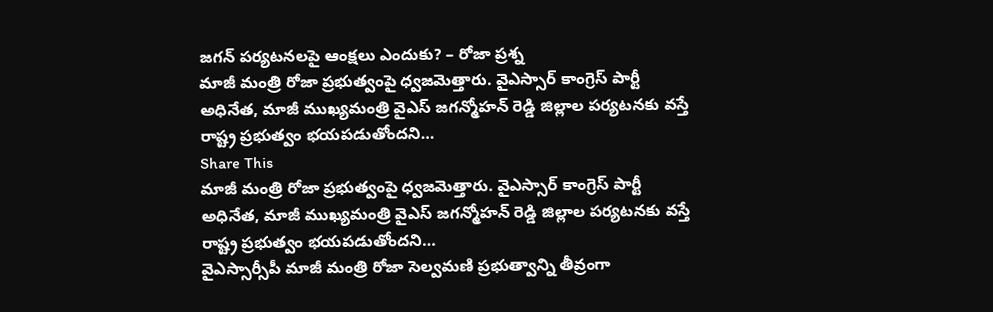జగన్ పర్యటనలపై ఆంక్షలు ఎందుకు? – రోజా ప్రశ్న
మాజీ మంత్రి రోజా ప్రభుత్వంపై ధ్వజమెత్తారు. వైఎస్సార్ కాంగ్రెస్ పార్టీ అధినేత, మాజీ ముఖ్యమంత్రి వైఎస్ జగన్మోహన్ రెడ్డి జిల్లాల పర్యటనకు వస్తే రాష్ట్ర ప్రభుత్వం భయపడుతోందని…
Share This
మాజీ మంత్రి రోజా ప్రభుత్వంపై ధ్వజమెత్తారు. వైఎస్సార్ కాంగ్రెస్ పార్టీ అధినేత, మాజీ ముఖ్యమంత్రి వైఎస్ జగన్మోహన్ రెడ్డి జిల్లాల పర్యటనకు వస్తే రాష్ట్ర ప్రభుత్వం భయపడుతోందని…
వైఎస్సార్సీపీ మాజీ మంత్రి రోజా సెల్వమణి ప్రభుత్వాన్ని తీవ్రంగా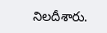నిలదీశారు.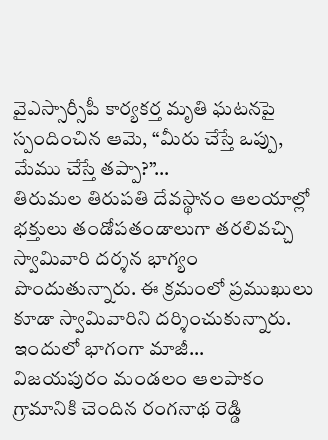వైఎస్సార్సీపీ కార్యకర్త మృతి ఘటనపై స్పందించిన ఆమె, “మీరు చేస్తే ఒప్పు, మేము చేస్తే తప్పా?”…
తిరుమల తిరుపతి దేవస్థానం ఆలయాల్లో భక్తులు తండోపతండాలుగా తరలివచ్చి స్వామివారి దర్శన భాగ్యం పొందుతున్నారు. ఈ క్రమంలో ప్రముఖులు కూడా స్వామివారిని దర్శించుకున్నారు. ఇందులో భాగంగా మాజీ…
విజయపురం మండలం ఆలపాకం గ్రామానికి చెందిన రంగనాథ రెడ్డి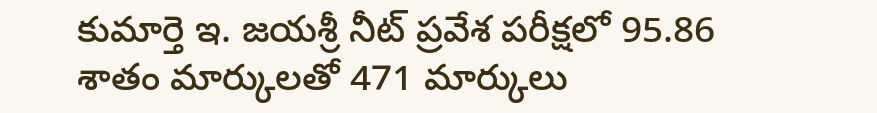కుమార్తె ఇ. జయశ్రీ నీట్ ప్రవేశ పరీక్షలో 95.86 శాతం మార్కులతో 471 మార్కులు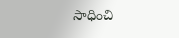సాధించి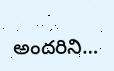అందరిని…